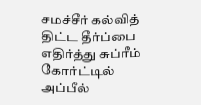சமச்சீர் கல்வித் திட்ட தீர்ப்பை எதிர்த்து சுப்ரீம் கோர்ட்டில் அப்பீல்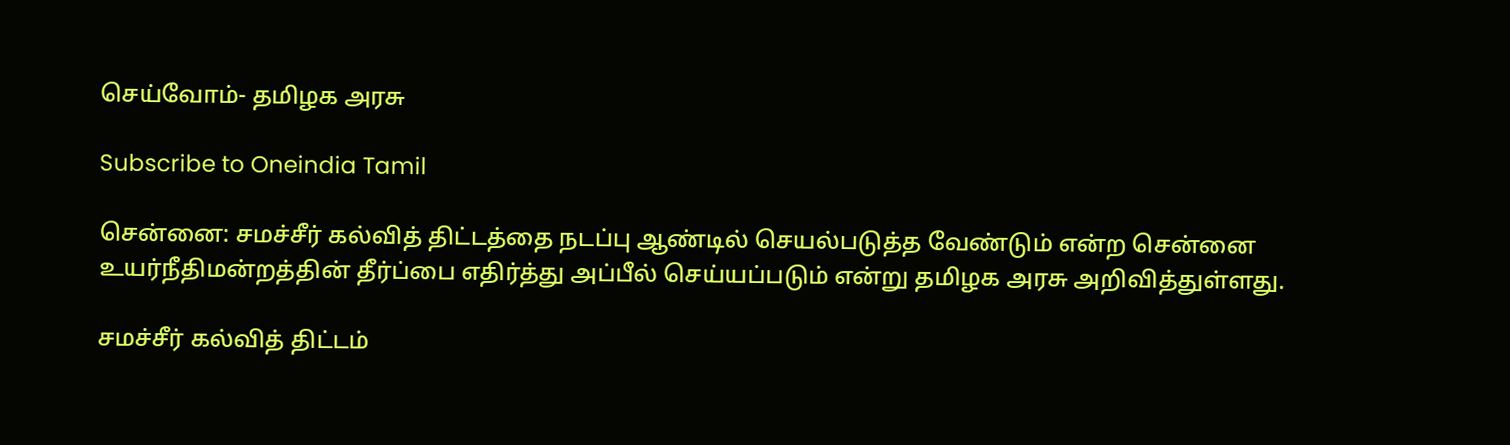செய்வோம்- தமிழக அரசு

Subscribe to Oneindia Tamil

சென்னை: சமச்சீர் கல்வித் திட்டத்தை நடப்பு ஆண்டில் செயல்படுத்த வேண்டும் என்ற சென்னை உயர்நீதிமன்றத்தின் தீர்ப்பை எதிர்த்து அப்பீல் செய்யப்படும் என்று தமிழக அரசு அறிவித்துள்ளது.

சமச்சீர் கல்வித் திட்டம்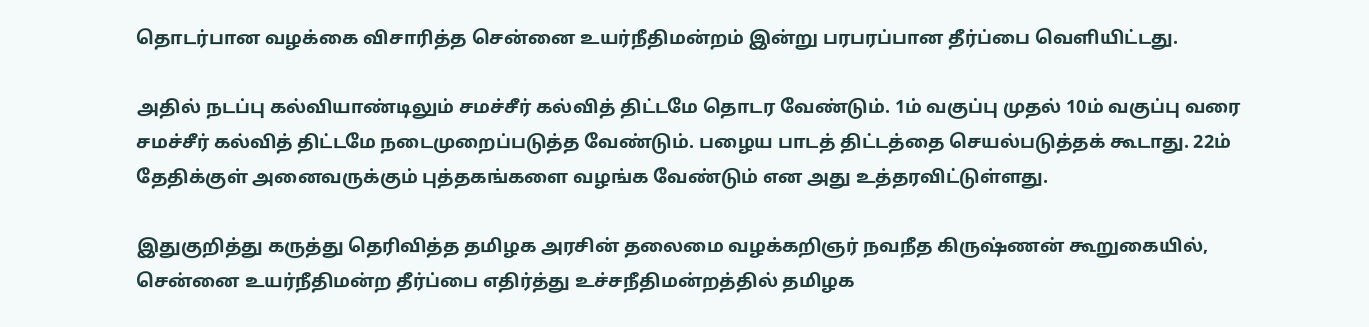தொடர்பான வழக்கை விசாரித்த சென்னை உயர்நீதிமன்றம் இன்று பரபரப்பான தீர்ப்பை வெளியிட்டது.

அதில் நடப்பு கல்வியாண்டிலும் சமச்சீர் கல்வித் திட்டமே தொடர வேண்டும். 1ம் வகுப்பு முதல் 10ம் வகுப்பு வரை சமச்சீர் கல்வித் திட்டமே நடைமுறைப்படுத்த வேண்டும். பழைய பாடத் திட்டத்தை செயல்படுத்தக் கூடாது. 22ம் தேதிக்குள் அனைவருக்கும் புத்தகங்களை வழங்க வேண்டும் என அது உத்தரவிட்டுள்ளது.

இதுகுறித்து கருத்து தெரிவித்த தமிழக அரசின் தலைமை வழக்கறிஞர் நவநீத கிருஷ்ணன் கூறுகையில், சென்னை உயர்நீதிமன்ற தீர்ப்பை எதிர்த்து உச்சநீதிமன்றத்தில் தமிழக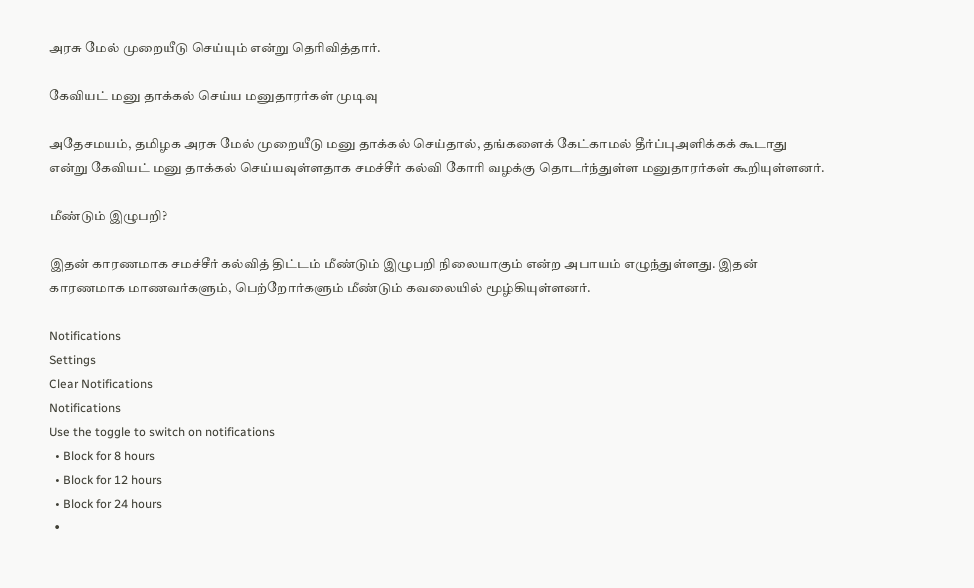அரசு மேல் முறையீடு செய்யும் என்று தெரிவித்தார்.

கேவியட் மனு தாக்கல் செய்ய மனுதாரர்கள் முடிவு

அதேசமயம், தமிழக அரசு மேல் முறையீடு மனு தாக்கல் செய்தால், தங்களைக் கேட்காமல் தீர்ப்புஅளிக்கக் கூடாது என்று கேவியட் மனு தாக்கல் செய்யவுள்ளதாக சமச்சீர் கல்வி கோரி வழக்கு தொடர்ந்துள்ள மனுதாரர்கள் கூறியுள்ளனர்.

மீண்டும் இழுபறி?

இதன் காரணமாக சமச்சீர் கல்வித் திட்டம் மீண்டும் இழுபறி நிலையாகும் என்ற அபாயம் எழுந்துள்ளது. இதன் காரணமாக மாணவர்களும், பெற்றோர்களும் மீண்டும் கவலையில் மூழ்கியுள்ளனர்.

Notifications
Settings
Clear Notifications
Notifications
Use the toggle to switch on notifications
  • Block for 8 hours
  • Block for 12 hours
  • Block for 24 hours
  •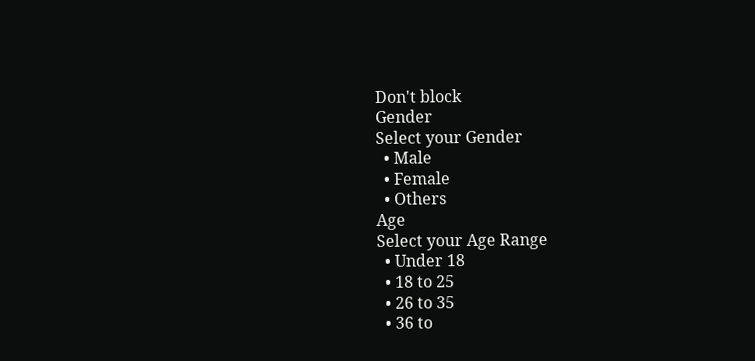Don't block
Gender
Select your Gender
  • Male
  • Female
  • Others
Age
Select your Age Range
  • Under 18
  • 18 to 25
  • 26 to 35
  • 36 to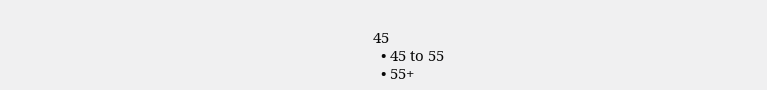45
  • 45 to 55
  • 55+